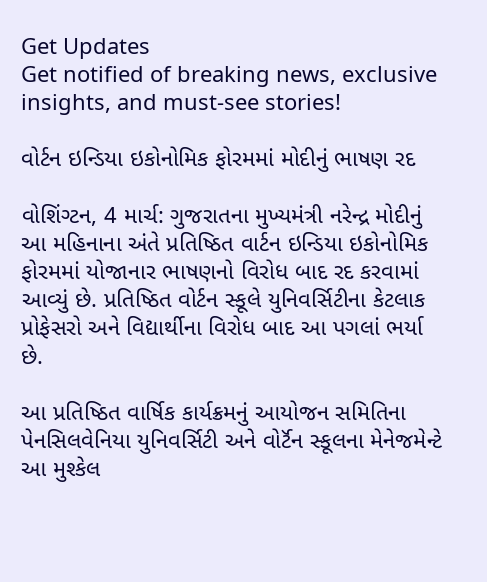Get Updates
Get notified of breaking news, exclusive insights, and must-see stories!

વોર્ટન ઇન્ડિયા ઇકોનોમિક ફોરમમાં મોદીનું ભાષણ રદ

વોશિંગ્ટન, 4 માર્ચ: ગુજરાતના મુખ્યમંત્રી નરેન્દ્ર મોદીનું આ મહિનાના અંતે પ્રતિષ્ઠિત વાર્ટન ઇન્ડિયા ઇકોનોમિક ફોરમમાં યોજાનાર ભાષણનો વિરોધ બાદ રદ કરવામાં આવ્યું છે. પ્રતિષ્ઠિત વોર્ટન સ્કૂલે યુનિવર્સિટીના કેટલાક પ્રોફેસરો અને વિદ્યાર્થીના વિરોધ બાદ આ પગલાં ભર્યા છે.

આ પ્રતિષ્ઠિત વાર્ષિક કાર્યક્રમનું આયોજન સમિતિના પેનસિલવેનિયા યુનિવર્સિટી અને વોર્ટૅન સ્કૂલના મેનેજમેન્ટે આ મુશ્કેલ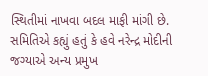સ્થિતીમાં નાખવા બદલ માફી માંગી છે. સમિતિએ કહ્યું હતું કે હવે નરેન્દ્ર મોદીની જગ્યાએ અન્ય પ્રમુખ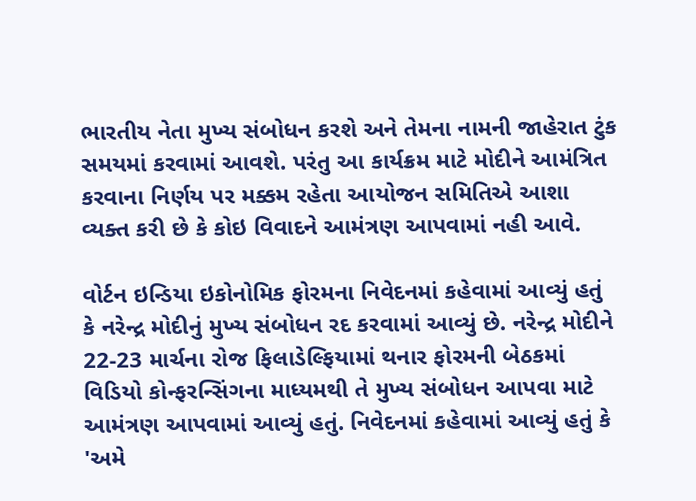ભારતીય નેતા મુખ્ય સંબોધન કરશે અને તેમના નામની જાહેરાત ટુંક સમયમાં કરવામાં આવશે. પરંતુ આ કાર્યક્રમ માટે મોદીને આમંત્રિત કરવાના નિર્ણય પર મક્કમ રહેતા આયોજન સમિતિએ આશા વ્યક્ત કરી છે કે કોઇ વિવાદને આમંત્રણ આપવામાં નહી આવે.

વોર્ટન ઇન્ડિયા ઇકોનોમિક ફોરમના નિવેદનમાં કહેવામાં આવ્યું હતું કે નરેન્દ્ર મોદીનું મુખ્ય સંબોધન રદ કરવામાં આવ્યું છે. નરેન્દ્ર મોદીને 22-23 માર્ચના રોજ ફિલાડેલ્ફિયામાં થનાર ફોરમની બેઠકમાં વિડિયો કોન્ફરન્સિંગના માધ્યમથી તે મુખ્ય સંબોધન આપવા માટે આમંત્રણ આપવામાં આવ્યું હતું. નિવેદનમાં કહેવામાં આવ્યું હતું કે 'અમે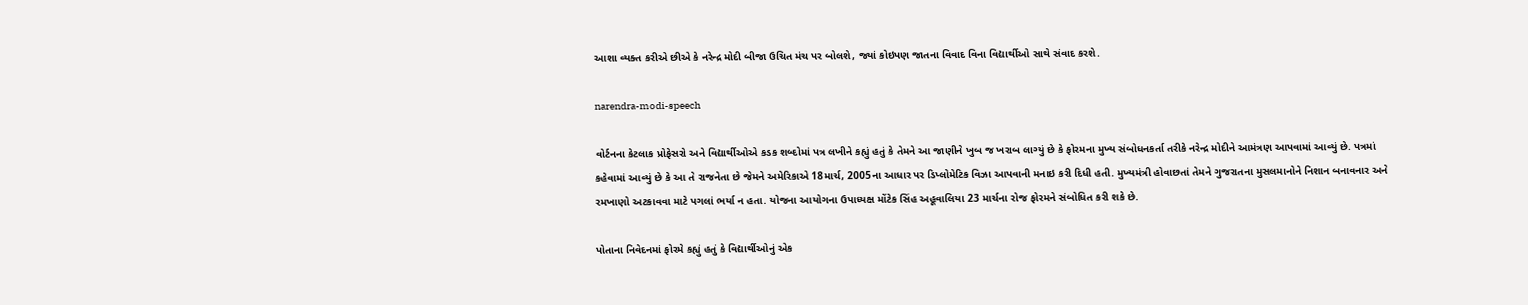આશા વ્યક્ત કરીએ છીએ કે નરેન્દ્ર મોદી બીજા ઉચિત મંચ પર બોલશે, જ્યાં કોઇપણ જાતના વિવાદ વિના વિદ્યાર્થીઓ સાથે સંવાદ કરશે.

narendra-modi-speech

વોર્ટનના કેટલાક પ્રોફેસરો અને વિદ્યાર્થીઓએ કડક શબ્દોમાં પત્ર લખીને કહ્યું હતું કે તેમને આ જાણીને ખુબ જ ખરાબ લાગ્યું છે કે ફોરમના મુખ્ય સંબોધનકર્તા તરીકે નરેન્દ્ર મોદીને આમંત્રણ આપવામાં આવ્યું છે. પત્રમાં કહેવામાં આવ્યું છે કે આ તે રાજનેતા છે જેમને અમેરિકાએ 18માર્ચ, 2005ના આધાર પર ડિપ્લોમેટિક વિઝા આપવાની મનાઇ કરી દિધી હતી. મુખ્યમંત્રી હોવાછતાં તેમને ગુજરાતના મુસલમાનોને નિશાન બનાવનાર અને રમખાણો અટકાવવા માટે પગલાં ભર્યા ન હતા. યોજના આયોગના ઉપાધ્યક્ષ મોંટેક સિંહ અહૂવાલિયા 23 માર્ચના રોજ ફોરમને સંબોધિત કરી શકે છે.

પોતાના નિવેદનમાં ફોરમે કહ્યું હતું કે વિદ્યાર્થીઓનું એક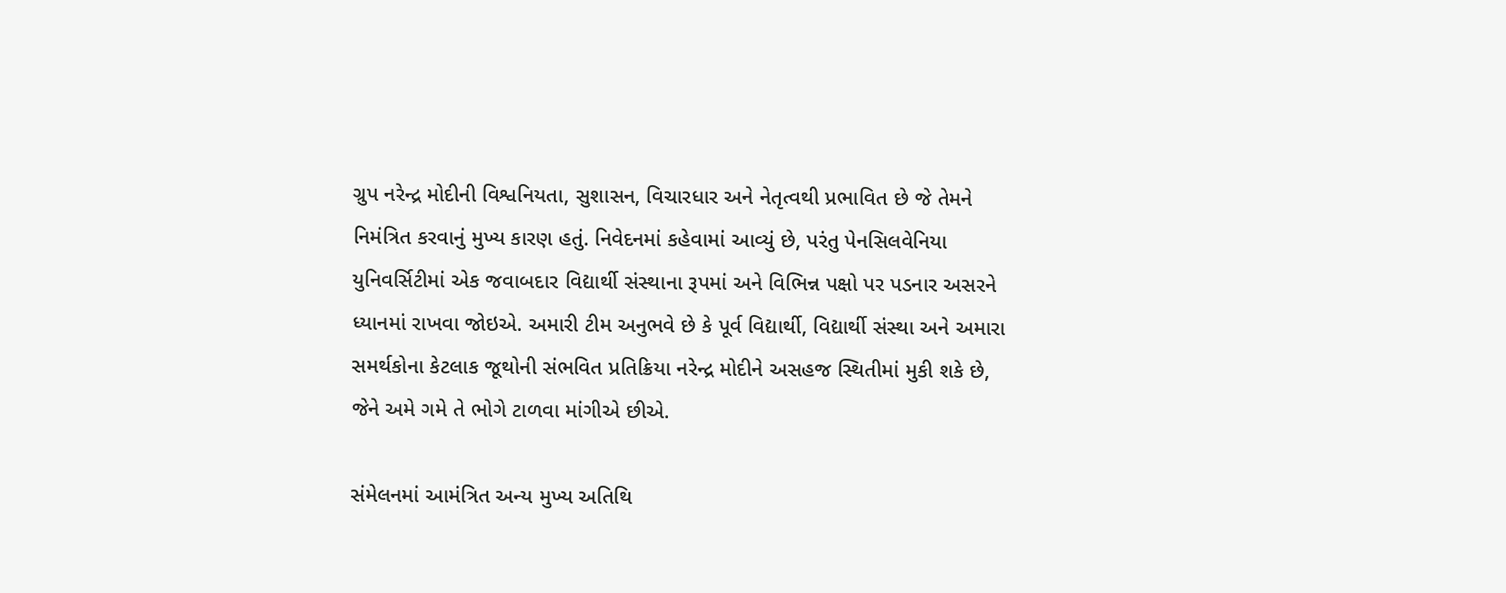ગ્રુપ નરેન્દ્ર મોદીની વિશ્વનિયતા, સુશાસન, વિચારધાર અને નેતૃત્વથી પ્રભાવિત છે જે તેમને નિમંત્રિત કરવાનું મુખ્ય કારણ હતું. નિવેદનમાં કહેવામાં આવ્યું છે, પરંતુ પેનસિલવેનિયા યુનિવર્સિટીમાં એક જવાબદાર વિદ્યાર્થી સંસ્થાના રૂપમાં અને વિભિન્ન પક્ષો પર પડનાર અસરને ધ્યાનમાં રાખવા જોઇએ. અમારી ટીમ અનુભવે છે કે પૂર્વ વિદ્યાર્થી, વિદ્યાર્થી સંસ્થા અને અમારા સમર્થકોના કેટલાક જૂથોની સંભવિત પ્રતિક્રિયા નરેન્દ્ર મોદીને અસહજ સ્થિતીમાં મુકી શકે છે, જેને અમે ગમે તે ભોગે ટાળવા માંગીએ છીએ.

સંમેલનમાં આમંત્રિત અન્ય મુખ્ય અતિથિ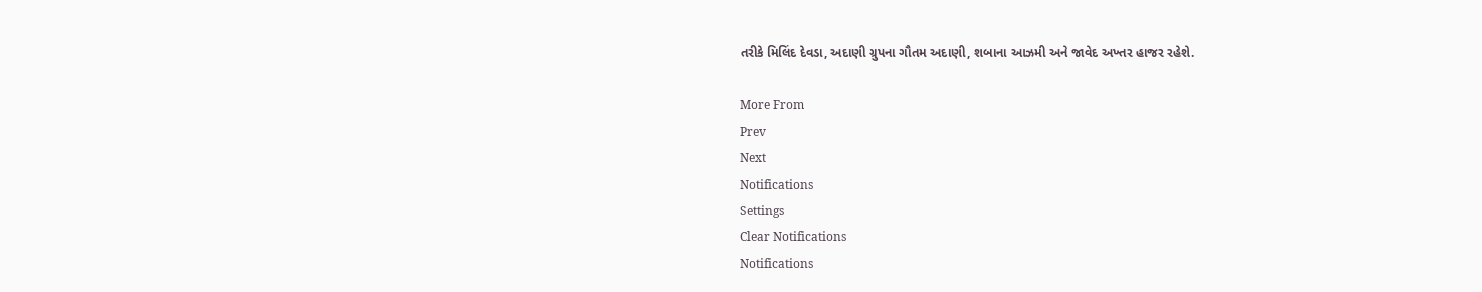તરીકે મિલિંદ દેવડા, અદાણી ગ્રુપના ગૌતમ અદાણી, શબાના આઝમી અને જાવેદ અખ્તર હાજર રહેશે.

More From
Prev
Next
Notifications
Settings
Clear Notifications
Notifications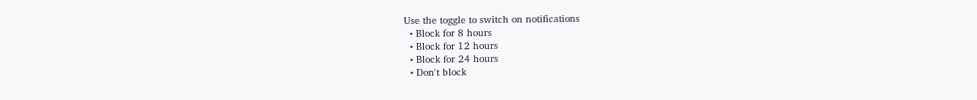Use the toggle to switch on notifications
  • Block for 8 hours
  • Block for 12 hours
  • Block for 24 hours
  • Don't block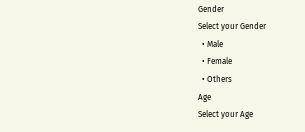Gender
Select your Gender
  • Male
  • Female
  • Others
Age
Select your Age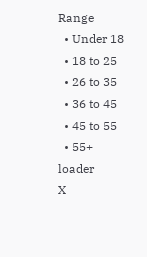Range
  • Under 18
  • 18 to 25
  • 26 to 35
  • 36 to 45
  • 45 to 55
  • 55+
loader
X